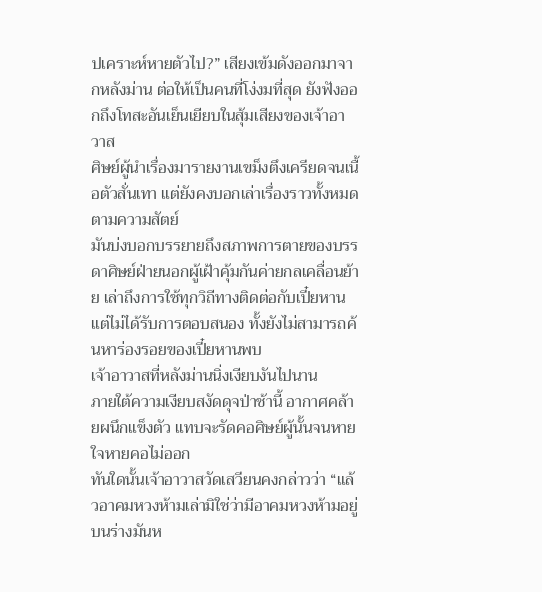ปเคราะห์หายตัวไป?” เสียงเข้มดังออกมาจากหลังม่าน ต่อให้เป็นคนที่โง่งมที่สุด ยังฟังออกถึงโทสะอันเย็นเยียบในสุ้มเสียงของเจ้าอาวาส
ศิษย์ผู้นำเรื่องมารายงานเขม็งตึงเครียดจนเนื้อตัวสั่นเทา แต่ยังคงบอกเล่าเรื่องราวทั้งหมดตามความสัตย์
มันบ่งบอกบรรยายถึงสภาพการตายของบรรดาศิษย์ฝ่ายนอกผู้เฝ้าคุ้มกันค่ายกลเคลื่อนย้าย เล่าถึงการใช้ทุกวิถีทางติดต่อกับเปี๋ยหาน แต่ไม่ได้รับการตอบสนอง ทั้งยังไม่สามารถค้นหาร่องรอยของเปี๋ยหานพบ
เจ้าอาวาสที่หลังม่านนิ่งเงียบงันไปนาน
ภายใต้ความเงียบสงัดดุจป่าช้านี้ อากาศคล้ายผนึกแข็งตัว แทบจะรัดคอศิษย์ผู้นั้นจนหายใจหายคอไม่ออก
ทันใดนั้นเจ้าอาวาสวัดเสวียนคงกล่าวว่า “แล้วอาคมหวงห้ามเล่ามิใช่ว่ามีอาคมหวงห้ามอยู่บนร่างมันห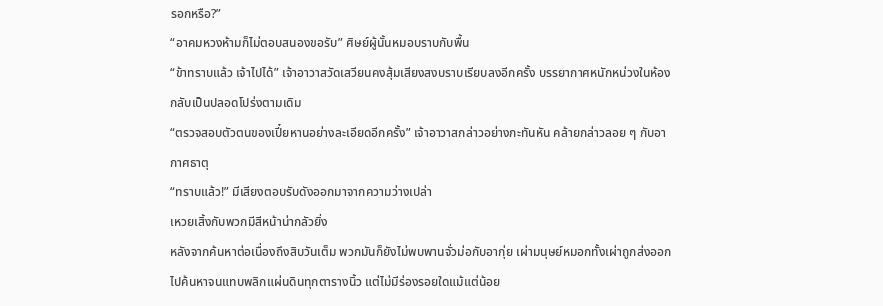รอกหรือ?”
“อาคมหวงห้ามก็ไม่ตอบสนองขอรับ” ศิษย์ผู้นั้นหมอบราบกับพื้น
“ข้าทราบแล้ว เจ้าไปได้” เจ้าอาวาสวัดเสวียนคงสุ้มเสียงสงบราบเรียบลงอีกครั้ง บรรยากาศหนักหน่วงในห้องกลับเป็นปลอดโปร่งตามเดิม
“ตรวจสอบตัวตนของเปี๋ยหานอย่างละเอียดอีกครั้ง” เจ้าอาวาสกล่าวอย่างกะทันหัน คล้ายกล่าวลอย ๆ กับอากาศธาตุ
“ทราบแล้ว!” มีเสียงตอบรับดังออกมาจากความว่างเปล่า
เหวยเสิ้งกับพวกมีสีหน้าน่ากลัวยิ่ง
หลังจากค้นหาต่อเนื่องถึงสิบวันเต็ม พวกมันก็ยังไม่พบพานจั่วม่อกับอากุ่ย เผ่ามนุษย์หมอกทั้งเผ่าถูกส่งออกไปค้นหาจนแทบพลิกแผ่นดินทุกตารางนิ้ว แต่ไม่มีร่องรอยใดแม้แต่น้อย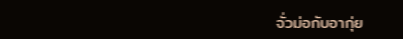จั่วม่อกับอากุ่ย